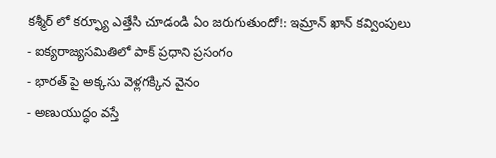కశ్మీర్ లో కర్ఫ్యూ ఎత్తేసి చూడండి ఏం జరుగుతుందో!: ఇమ్రాన్ ఖాన్ కవ్వింపులు
- ఐక్యరాజ్యసమితిలో పాక్ ప్రధాని ప్రసంగం
- భారత్ పై అక్కసు వెళ్లగక్కిన వైనం
- అణుయుద్ధం వస్తే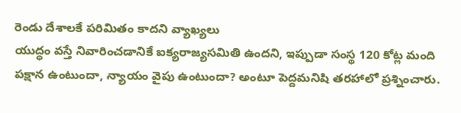రెండు దేశాలకే పరిమితం కాదని వ్యాఖ్యలు
యుద్ధం వస్తే నివారించడానికే ఐక్యరాజ్యసమితి ఉందని, ఇప్పుడా సంస్థ 120 కోట్ల మంది పక్షాన ఉంటుందా, న్యాయం వైపు ఉంటుందా? అంటూ పెద్దమనిషి తరహాలో ప్రశ్నించారు.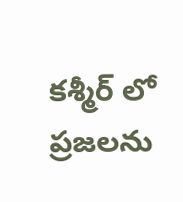కశ్మీర్ లో ప్రజలను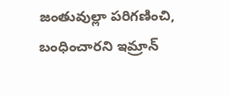జంతువుల్లా పరిగణించి, బంధించారని ఇమ్రాన్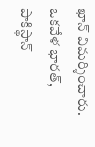ఖాన్ విమర్శించారు. ఒకవేళ భారత్, పాకిస్థాన్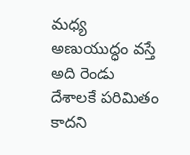మధ్య అణుయుద్ధం వస్తే అది రెండు దేశాలకే పరిమితం కాదని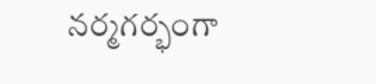నర్మగర్భంగా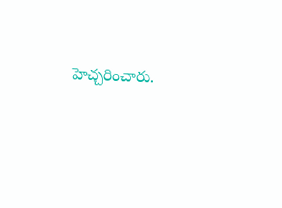హెచ్చరించారు.